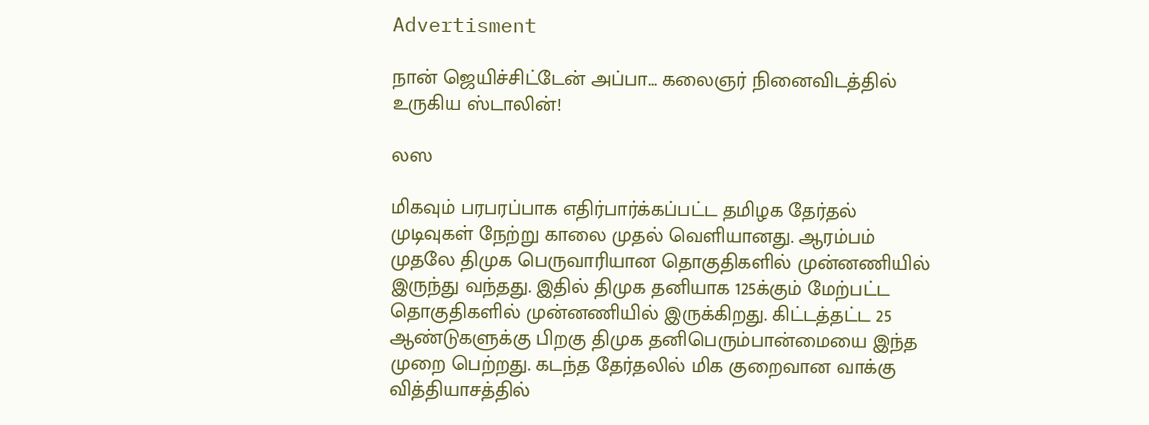Advertisment

நான் ஜெயிச்சிட்டேன் அப்பா... கலைஞர் நினைவிடத்தில் உருகிய ஸ்டாலின்!

லஸ

மிகவும் பரபரப்பாக எதிர்பார்க்கப்பட்ட தமிழக தேர்தல் முடிவுகள் நேற்று காலை முதல் வெளியானது. ஆரம்பம் முதலே திமுக பெருவாரியான தொகுதிகளில் முன்னணியில் இருந்து வந்தது. இதில் திமுக தனியாக 125க்கும் மேற்பட்ட தொகுதிகளில் முன்னணியில் இருக்கிறது. கிட்டத்தட்ட 25 ஆண்டுகளுக்கு பிறகு திமுக தனிபெரும்பான்மையை இந்த முறை பெற்றது. கடந்த தேர்தலில் மிக குறைவான வாக்கு வித்தியாசத்தில்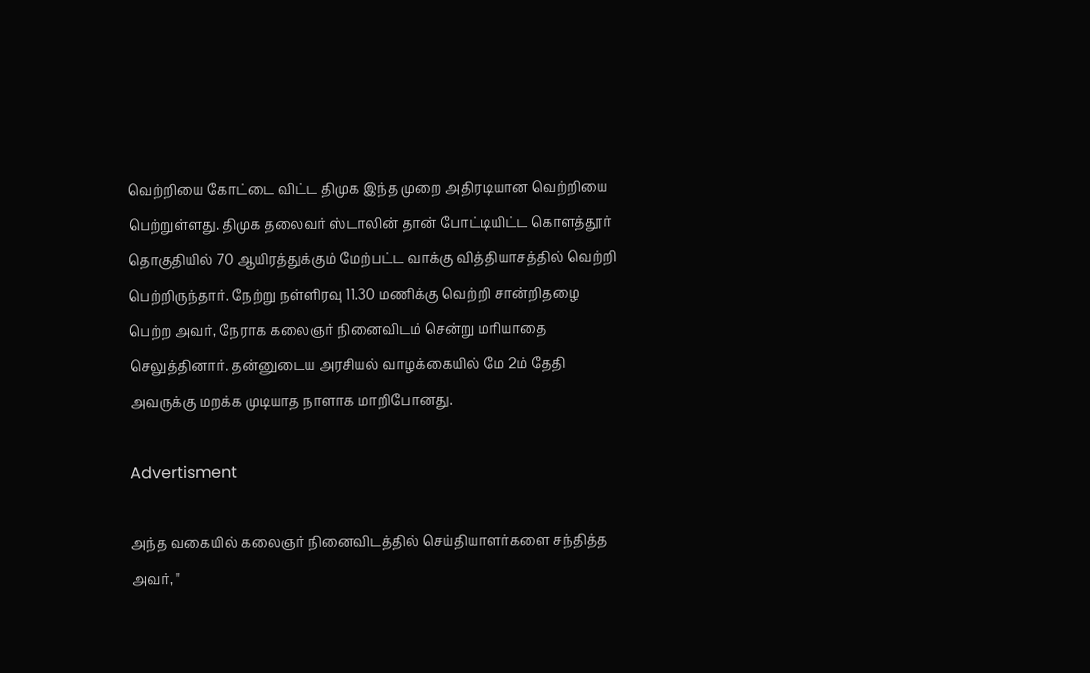வெற்றியை கோட்டை விட்ட திமுக இந்த முறை அதிரடியான வெற்றியை பெற்றுள்ளது. திமுக தலைவர் ஸ்டாலின் தான் போட்டியிட்ட கொளத்தூர் தொகுதியில் 70 ஆயிரத்துக்கும் மேற்பட்ட வாக்கு வித்தியாசத்தில் வெற்றி பெற்றிருந்தார். நேற்று நள்ளிரவு 11.30 மணிக்கு வெற்றி சான்றிதழை பெற்ற அவர், நேராக கலைஞர் நினைவிடம் சென்று மரியாதை செலுத்தினார். தன்னுடைய அரசியல் வாழக்கையில் மே 2ம் தேதி அவருக்கு மறக்க முடியாத நாளாக மாறிபோனது.

Advertisment

அந்த வகையில் கலைஞர் நினைவிடத்தில் செய்தியாளர்களை சந்தித்த அவர், "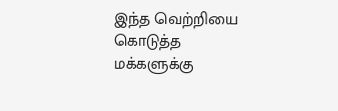இந்த வெற்றியை கொடுத்த மக்களுக்கு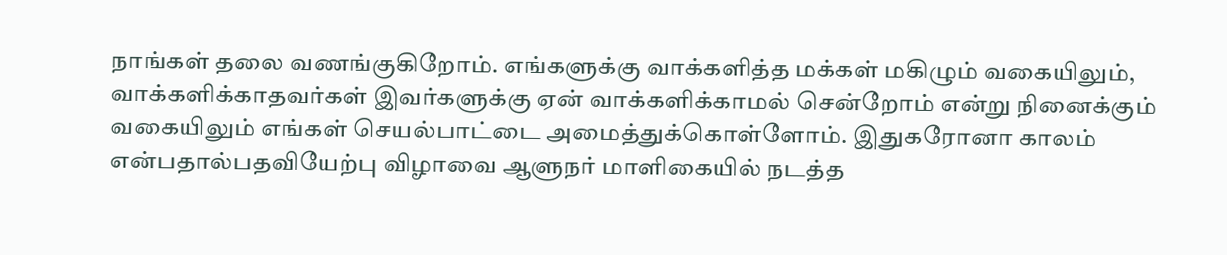நாங்கள் தலை வணங்குகிறோம். எங்களுக்கு வாக்களித்த மக்கள் மகிழும் வகையிலும், வாக்களிக்காதவர்கள் இவர்களுக்கு ஏன் வாக்களிக்காமல் சென்றோம் என்று நினைக்கும் வகையிலும் எங்கள் செயல்பாட்டை அமைத்துக்கொள்ளோம். இதுகரோனா காலம் என்பதால்பதவியேற்பு விழாவை ஆளுநர் மாளிகையில் நடத்த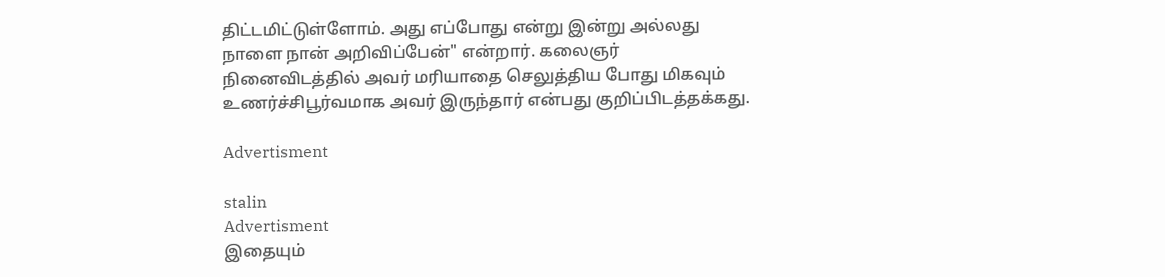திட்டமிட்டுள்ளோம். அது எப்போது என்று இன்று அல்லது நாளை நான் அறிவிப்பேன்" என்றார். கலைஞர் நினைவிடத்தில் அவர் மரியாதை செலுத்திய போது மிகவும் உணர்ச்சிபூர்வமாக அவர் இருந்தார் என்பது குறிப்பிடத்தக்கது.

Advertisment

stalin
Advertisment
இதையும்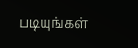படியுங்கள்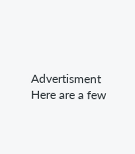Advertisment
Here are a few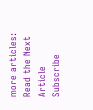more articles:
Read the Next Article
Subscribe